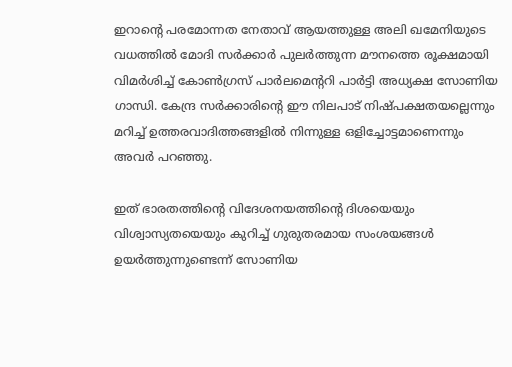ഇറാന്റെ പരമോന്നത നേതാവ് ആയത്തുള്ള അലി ഖമേനിയുടെ വധത്തിൽ മോദി സർക്കാർ പുലർത്തുന്ന മൗനത്തെ രൂക്ഷമായി വിമർശിച്ച് കോൺഗ്രസ് പാർലമെന്ററി പാർട്ടി അധ്യക്ഷ സോണിയ ഗാന്ധി. കേന്ദ്ര സർക്കാരിന്റെ ഈ നിലപാട് നിഷ്പക്ഷതയല്ലെന്നും മറിച്ച് ഉത്തരവാദിത്തങ്ങളിൽ നിന്നുള്ള ഒളിച്ചോട്ടമാണെന്നും അവർ പറഞ്ഞു.

ഇത് ഭാരതത്തിന്റെ വിദേശനയത്തിൻ്റെ ദിശയെയും വിശ്വാസ്യതയെയും കുറിച്ച് ഗുരുതരമായ സംശയങ്ങൾ ഉയർത്തുന്നുണ്ടെന്ന് സോണിയ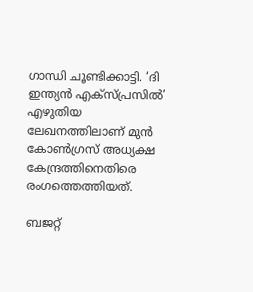ഗാന്ധി ചൂണ്ടിക്കാട്ടി. ‘ദി ഇന്ത്യൻ എക്‌സ്പ്രസിൽ’ എഴുതിയ ലേഖനത്തിലാണ് മുൻ കോൺഗ്രസ് അധ്യക്ഷ കേന്ദ്രത്തിനെതിരെ രംഗത്തെത്തിയത്.

ബജറ്റ്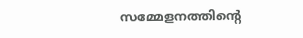സമ്മേളനത്തിന്റെ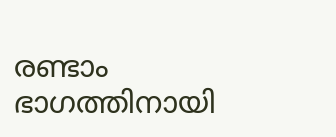രണ്ടാം ഭാഗത്തിനായി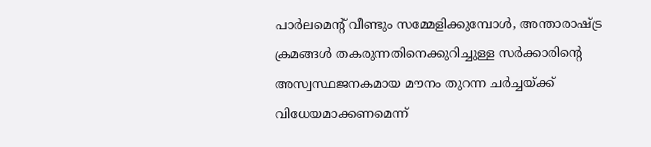പാർലമെന്റ് വീണ്ടും സമ്മേളിക്കുമ്പോൾ, അന്താരാഷ്ട്ര ക്രമങ്ങൾ തകരുന്നതിനെക്കുറിച്ചുള്ള സർക്കാരിന്റെ അസ്വസ്ഥജനകമായ മൗനം തുറന്ന ചർച്ചയ്ക്ക് വിധേയമാക്കണമെന്ന്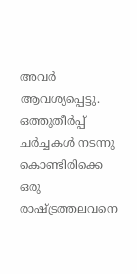അവർ ആവശ്യപ്പെട്ടു. ഒത്തുതീർപ്പ് ചർച്ചകൾ നടന്നു കൊണ്ടിരിക്കെ ഒരു രാഷ്ട്രത്തലവനെ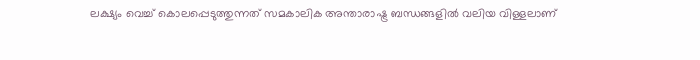ലക്ഷ്യം വെച്ച് കൊലപ്പെടുത്തുന്നത് സമകാലിക അന്താരാഷ്ട്ര ബന്ധങ്ങളിൽ വലിയ വിള്ളലാണ്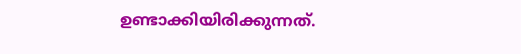ഉണ്ടാക്കിയിരിക്കുന്നത്.